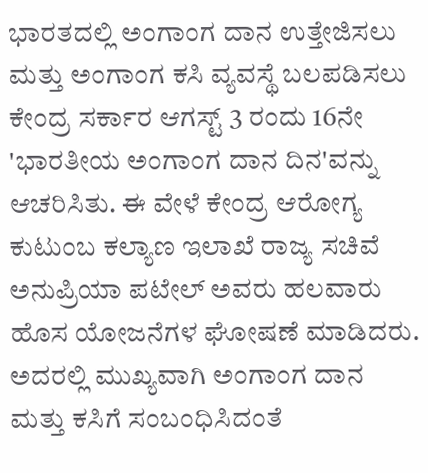ಭಾರತದಲ್ಲಿ ಅಂಗಾಂಗ ದಾನ ಉತ್ತೇಜಿಸಲು ಮತ್ತು ಅಂಗಾಂಗ ಕಸಿ ವ್ಯವಸ್ಥೆ ಬಲಪಡಿಸಲು ಕೇಂದ್ರ ಸರ್ಕಾರ ಆಗಸ್ಟ್ 3 ರಂದು 16ನೇ 'ಭಾರತೀಯ ಅಂಗಾಂಗ ದಾನ ದಿನ'ವನ್ನು ಆಚರಿಸಿತು. ಈ ವೇಳೆ ಕೇಂದ್ರ ಆರೋಗ್ಯ ಕುಟುಂಬ ಕಲ್ಯಾಣ ಇಲಾಖೆ ರಾಜ್ಯ ಸಚಿವೆ ಅನುಪ್ರಿಯಾ ಪಟೇಲ್ ಅವರು ಹಲವಾರು ಹೊಸ ಯೋಜನೆಗಳ ಘೋಷಣೆ ಮಾಡಿದರು. ಅದರಲ್ಲಿ ಮುಖ್ಯವಾಗಿ ಅಂಗಾಂಗ ದಾನ ಮತ್ತು ಕಸಿಗೆ ಸಂಬಂಧಿಸಿದಂತೆ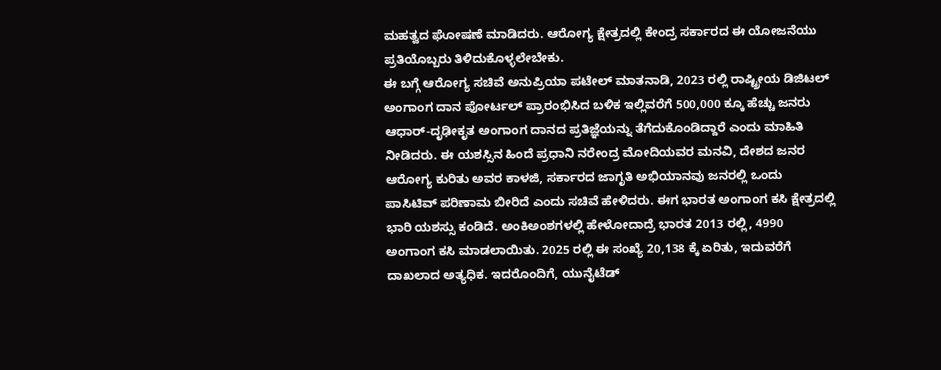ಮಹತ್ವದ ಘೋಷಣೆ ಮಾಡಿದರು. ಆರೋಗ್ಯ ಕ್ಷೇತ್ರದಲ್ಲಿ ಕೇಂದ್ರ ಸರ್ಕಾರದ ಈ ಯೋಜನೆಯು ಪ್ರತಿಯೊಬ್ಬರು ತಿಳಿದುಕೊಳ್ಳಲೇಬೇಕು.
ಈ ಬಗ್ಗೆ ಆರೋಗ್ಯ ಸಚಿವೆ ಅನುಪ್ರಿಯಾ ಪಟೇಲ್ ಮಾತನಾಡಿ, 2023 ರಲ್ಲಿ ರಾಷ್ಟ್ರೀಯ ಡಿಜಿಟಲ್ ಅಂಗಾಂಗ ದಾನ ಪೋರ್ಟಲ್ ಪ್ರಾರಂಭಿಸಿದ ಬಳಿಕ ಇಲ್ಲಿವರೆಗೆ 500,000 ಕ್ಕೂ ಹೆಚ್ಚು ಜನರು ಆಧಾರ್-ದೃಢೀಕೃತ ಅಂಗಾಂಗ ದಾನದ ಪ್ರತಿಜ್ಞೆಯನ್ನು ತೆಗೆದುಕೊಂಡಿದ್ದಾರೆ ಎಂದು ಮಾಹಿತಿ ನೀಡಿದರು. ಈ ಯಶಸ್ಸಿನ ಹಿಂದೆ ಪ್ರಧಾನಿ ನರೇಂದ್ರ ಮೋದಿಯವರ ಮನವಿ, ದೇಶದ ಜನರ ಆರೋಗ್ಯ ಕುರಿತು ಅವರ ಕಾಳಜಿ, ಸರ್ಕಾರದ ಜಾಗೃತಿ ಅಭಿಯಾನವು ಜನರಲ್ಲಿ ಒಂದು ಪಾಸಿಟಿವ್ ಪರಿಣಾಮ ಬೀರಿದೆ ಎಂದು ಸಚಿವೆ ಹೇಳಿದರು. ಈಗ ಭಾರತ ಅಂಗಾಂಗ ಕಸಿ ಕ್ಷೇತ್ರದಲ್ಲಿ ಭಾರಿ ಯಶಸ್ಸು ಕಂಡಿದೆ. ಅಂಕಿಅಂಶಗಳಲ್ಲಿ ಹೇಳೋದಾದ್ರೆ ಭಾರತ 2013 ರಲ್ಲಿ, 4990 ಅಂಗಾಂಗ ಕಸಿ ಮಾಡಲಾಯಿತು. 2025 ರಲ್ಲಿ ಈ ಸಂಖ್ಯೆ 20,138 ಕ್ಕೆ ಏರಿತು, ಇದುವರೆಗೆ ದಾಖಲಾದ ಅತ್ಯಧಿಕ. ಇದರೊಂದಿಗೆ, ಯುನೈಟೆಡ್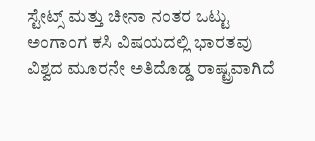ಸ್ಟೇಟ್ಸ್ ಮತ್ತು ಚೀನಾ ನಂತರ ಒಟ್ಟು ಅಂಗಾಂಗ ಕಸಿ ವಿಷಯದಲ್ಲಿ ಭಾರತವು ವಿಶ್ವದ ಮೂರನೇ ಅತಿದೊಡ್ಡ ರಾಷ್ಟ್ರವಾಗಿದೆ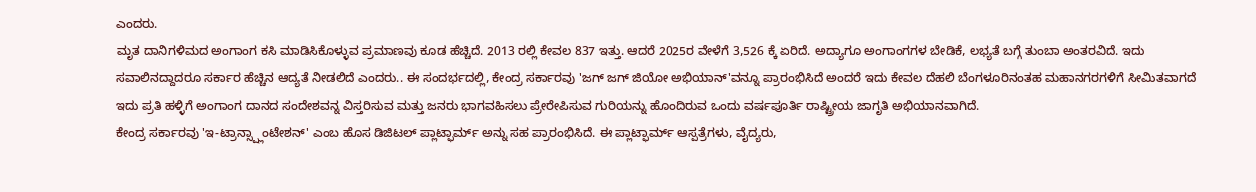ಎಂದರು.
ಮೃತ ದಾನಿಗಳಿಮದ ಅಂಗಾಂಗ ಕಸಿ ಮಾಡಿಸಿಕೊಳ್ಳುವ ಪ್ರಮಾಣವು ಕೂಡ ಹೆಚ್ಚಿದೆ. 2013 ರಲ್ಲಿ ಕೇವಲ 837 ಇತ್ತು. ಆದರೆ 2025ರ ವೇಳೆಗೆ 3,526 ಕ್ಕೆ ಏರಿದೆ. ಅದ್ಯಾಗೂ ಅಂಗಾಂಗಗಳ ಬೇಡಿಕೆ, ಲಭ್ಯತೆ ಬಗ್ಗೆ ತುಂಬಾ ಅಂತರವಿದೆ. ಇದು ಸವಾಲಿನದ್ದಾದರೂ ಸರ್ಕಾರ ಹೆಚ್ಚಿನ ಆದ್ಯತೆ ನೀಡಲಿದೆ ಎಂದರು.. ಈ ಸಂದರ್ಭದಲ್ಲಿ, ಕೇಂದ್ರ ಸರ್ಕಾರವು 'ಜಗ್ ಜಗ್ ಜಿಯೋ ಅಭಿಯಾನ್'ವನ್ನೂ ಪ್ರಾರಂಭಿಸಿದೆ ಅಂದರೆ ಇದು ಕೇವಲ ದೆಹಲಿ ಬೆಂಗಳೂರಿನಂತಹ ಮಹಾನಗರಗಳಿಗೆ ಸೀಮಿತವಾಗದೆ ಇದು ಪ್ರತಿ ಹಳ್ಳಿಗೆ ಅಂಗಾಂಗ ದಾನದ ಸಂದೇಶವನ್ನ ವಿಸ್ತರಿಸುವ ಮತ್ತು ಜನರು ಭಾಗವಹಿಸಲು ಪ್ರೇರೇಪಿಸುವ ಗುರಿಯನ್ನು ಹೊಂದಿರುವ ಒಂದು ವರ್ಷಪೂರ್ತಿ ರಾಷ್ಟ್ರೀಯ ಜಾಗೃತಿ ಅಭಿಯಾನವಾಗಿದೆ.
ಕೇಂದ್ರ ಸರ್ಕಾರವು 'ಇ-ಟ್ರಾನ್ಸ್ಪ್ಲಾಂಟೇಶನ್' ಎಂಬ ಹೊಸ ಡಿಜಿಟಲ್ ಪ್ಲಾಟ್ಫಾರ್ಮ್ ಅನ್ನು ಸಹ ಪ್ರಾರಂಭಿಸಿದೆ. ಈ ಪ್ಲಾಟ್ಫಾರ್ಮ್ ಆಸ್ಪತ್ರೆಗಳು, ವೈದ್ಯರು,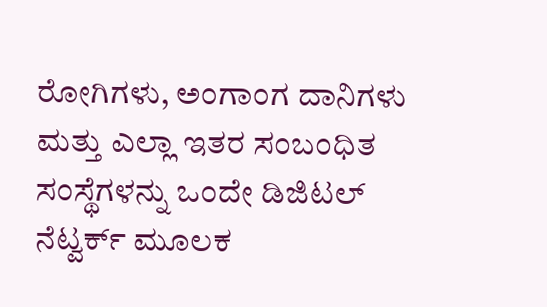ರೋಗಿಗಳು, ಅಂಗಾಂಗ ದಾನಿಗಳು ಮತ್ತು ಎಲ್ಲಾ ಇತರ ಸಂಬಂಧಿತ ಸಂಸ್ಥೆಗಳನ್ನು ಒಂದೇ ಡಿಜಿಟಲ್ ನೆಟ್ವರ್ಕ್ ಮೂಲಕ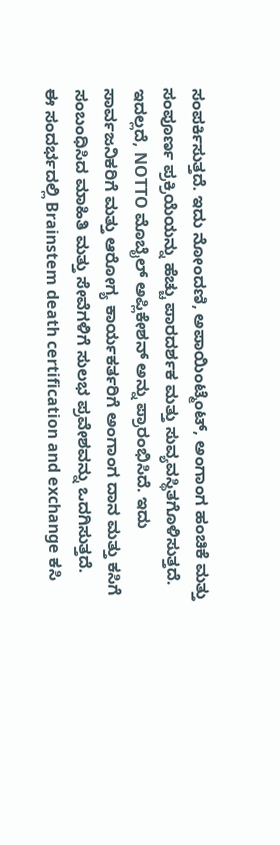ಸಂಪರ್ಕಿಸುತ್ತದೆ. ಇದು ನೋಂದಣಿ, ಅಪಾಯಿಂಟ್ಮೆಂಟ್, ಅಂಗಾಂಗ ಹಂಚಿಕೆ ಮತ್ತು ಸಂಪೂರ್ಣ ಪ್ರಕ್ರಿಯೆಯನ್ನು ಹೆಚ್ಚು ಪಾರದರ್ಶಕ ಮತ್ತು ಸುವ್ಯವಸ್ಥಿತಗೊಳಿಸುತ್ತದೆ. ಇದಲ್ಲದೆ, NOTTO ಮೊಬೈಲ್ ಅಪ್ಲಿಕೇಶನ್ ಅನ್ನು ಪ್ರಾರಂಭಿಸಿದೆ. ಇದು ಸಾರ್ವಜನಿಕರಿಗೆ ಮತ್ತು ಆರೋಗ್ಯ ಕಾರ್ಯಕರ್ತರಿಗೆ ಅಂಗಾಂಗ ದಾನ ಮತ್ತು ಕಸಿಗೆ ಸಂಬಂಧಿಸಿದ ಮಾಹಿತಿ ಮತ್ತು ಸೇವೆಗಳಿಗೆ ಸುಲಭ ಪ್ರವೇಶವನ್ನು ಒದಗಿಸುತ್ತದೆ.
ಈ ಸಂದರ್ಭದಲ್ಲಿ Brainstem death certification and exchange ಕಸಿ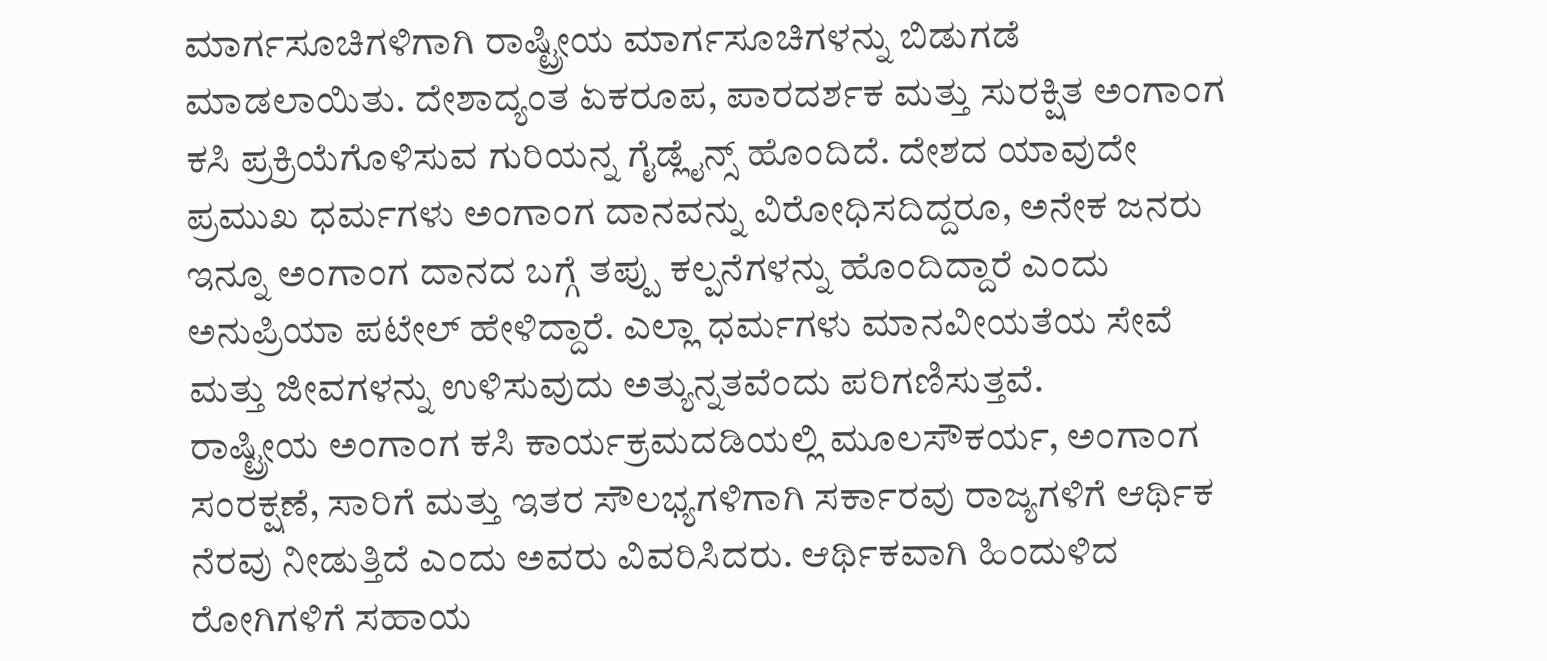ಮಾರ್ಗಸೂಚಿಗಳಿಗಾಗಿ ರಾಷ್ಟ್ರೀಯ ಮಾರ್ಗಸೂಚಿಗಳನ್ನು ಬಿಡುಗಡೆ ಮಾಡಲಾಯಿತು. ದೇಶಾದ್ಯಂತ ಏಕರೂಪ, ಪಾರದರ್ಶಕ ಮತ್ತು ಸುರಕ್ಷಿತ ಅಂಗಾಂಗ ಕಸಿ ಪ್ರಕ್ರಿಯೆಗೊಳಿಸುವ ಗುರಿಯನ್ನ ಗೈಡ್ಲೈನ್ಸ್ ಹೊಂದಿದೆ. ದೇಶದ ಯಾವುದೇ ಪ್ರಮುಖ ಧರ್ಮಗಳು ಅಂಗಾಂಗ ದಾನವನ್ನು ವಿರೋಧಿಸದಿದ್ದರೂ, ಅನೇಕ ಜನರು ಇನ್ನೂ ಅಂಗಾಂಗ ದಾನದ ಬಗ್ಗೆ ತಪ್ಪು ಕಲ್ಪನೆಗಳನ್ನು ಹೊಂದಿದ್ದಾರೆ ಎಂದು ಅನುಪ್ರಿಯಾ ಪಟೇಲ್ ಹೇಳಿದ್ದಾರೆ. ಎಲ್ಲಾ ಧರ್ಮಗಳು ಮಾನವೀಯತೆಯ ಸೇವೆ ಮತ್ತು ಜೀವಗಳನ್ನು ಉಳಿಸುವುದು ಅತ್ಯುನ್ನತವೆಂದು ಪರಿಗಣಿಸುತ್ತವೆ.
ರಾಷ್ಟ್ರೀಯ ಅಂಗಾಂಗ ಕಸಿ ಕಾರ್ಯಕ್ರಮದಡಿಯಲ್ಲಿ ಮೂಲಸೌಕರ್ಯ, ಅಂಗಾಂಗ ಸಂರಕ್ಷಣೆ, ಸಾರಿಗೆ ಮತ್ತು ಇತರ ಸೌಲಭ್ಯಗಳಿಗಾಗಿ ಸರ್ಕಾರವು ರಾಜ್ಯಗಳಿಗೆ ಆರ್ಥಿಕ ನೆರವು ನೀಡುತ್ತಿದೆ ಎಂದು ಅವರು ವಿವರಿಸಿದರು. ಆರ್ಥಿಕವಾಗಿ ಹಿಂದುಳಿದ ರೋಗಿಗಳಿಗೆ ಸಹಾಯ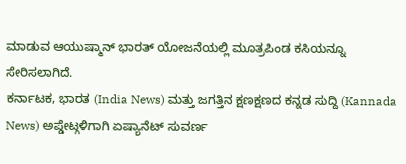ಮಾಡುವ ಆಯುಷ್ಮಾನ್ ಭಾರತ್ ಯೋಜನೆಯಲ್ಲಿ ಮೂತ್ರಪಿಂಡ ಕಸಿಯನ್ನೂ ಸೇರಿಸಲಾಗಿದೆ.
ಕರ್ನಾಟಕ, ಭಾರತ (India News) ಮತ್ತು ಜಗತ್ತಿನ ಕ್ಷಣಕ್ಷಣದ ಕನ್ನಡ ಸುದ್ದಿ (Kannada News) ಅಪ್ಡೇಟ್ಗಳಿಗಾಗಿ ಏಷ್ಯಾನೆಟ್ ಸುವರ್ಣ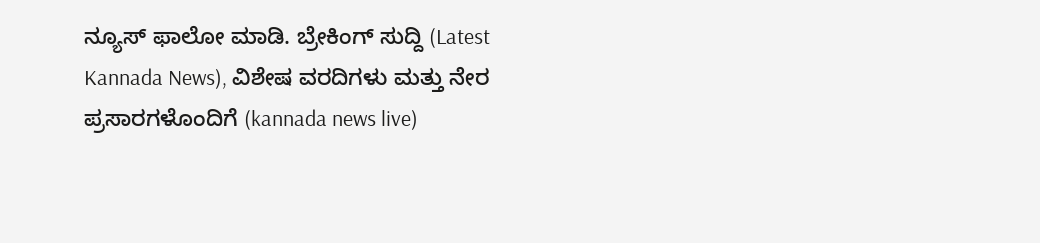ನ್ಯೂಸ್ ಫಾಲೋ ಮಾಡಿ. ಬ್ರೇಕಿಂಗ್ ಸುದ್ದಿ (Latest Kannada News), ವಿಶೇಷ ವರದಿಗಳು ಮತ್ತು ನೇರ ಪ್ರಸಾರಗಳೊಂದಿಗೆ (kannada news live)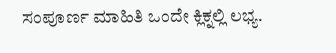ಸಂಪೂರ್ಣ ಮಾಹಿತಿ ಒಂದೇ ಕ್ಲಿಕ್ನಲ್ಲಿ ಲಭ್ಯ.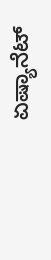ಏಷ್ಯಾನೆಟ್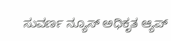ಸುವರ್ಣ ನ್ಯೂಸ್ ಅಧಿಕೃತ ಆ್ಯಪ್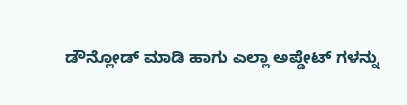ಡೌನ್ಲೋಡ್ ಮಾಡಿ ಹಾಗು ಎಲ್ಲಾ ಅಪ್ಡೇಟ್ ಗಳನ್ನು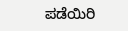ಪಡೆಯಿರಿ